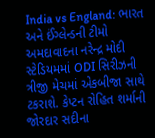India vs England: ભારત અને ઈંગ્લેન્ડની ટીમો અમદાવાદના નરેન્દ્ર મોદી સ્ટેડિયમમાં ODI સિરીઝની ત્રીજી મેચમાં એકબીજા સાથે ટકરાશે. કેપ્ટન રોહિત શર્માની જોરદાર સદીના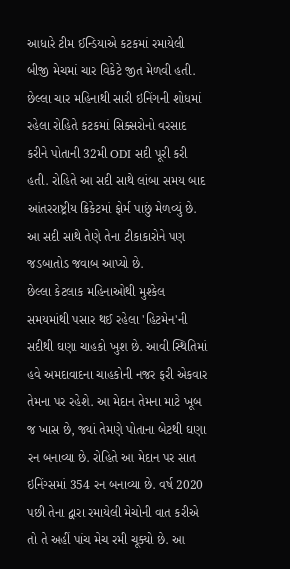આધારે ટીમ ઈન્ડિયાએ કટકમાં રમાયેલી બીજી મેચમાં ચાર વિકેટે જીત મેળવી હતી. છેલ્લા ચાર મહિનાથી સારી ઇનિંગની શોધમાં રહેલા રોહિતે કટકમાં સિક્સરોનો વરસાદ કરીને પોતાની 32મી ODI સદી પૂરી કરી હતી. રોહિતે આ સદી સાથે લાંબા સમય બાદ આંતરરાષ્ટ્રીય ક્રિકેટમાં ફોર્મ પાછું મેળવ્યું છે. આ સદી સાથે તેણે તેના ટીકાકારોને પણ જડબાતોડ જવાબ આપ્યો છે.
છેલ્લા કેટલાક મહિનાઓથી મુશ્કેલ સમયમાંથી પસાર થઈ રહેલા 'હિટમેન'ની સદીથી ઘણા ચાહકો ખુશ છે. આવી સ્થિતિમાં હવે અમદાવાદના ચાહકોની નજર ફરી એકવાર તેમના પર રહેશે. આ મેદાન તેમના માટે ખૂબ જ ખાસ છે, જ્યાં તેમણે પોતાના બેટથી ઘણા રન બનાવ્યા છે. રોહિતે આ મેદાન પર સાત ઇનિંગ્સમાં 354 રન બનાવ્યા છે. વર્ષ 2020 પછી તેના દ્વારા રમાયેલી મેચોની વાત કરીએ તો તે અહીં પાંચ મેચ રમી ચૂક્યો છે. આ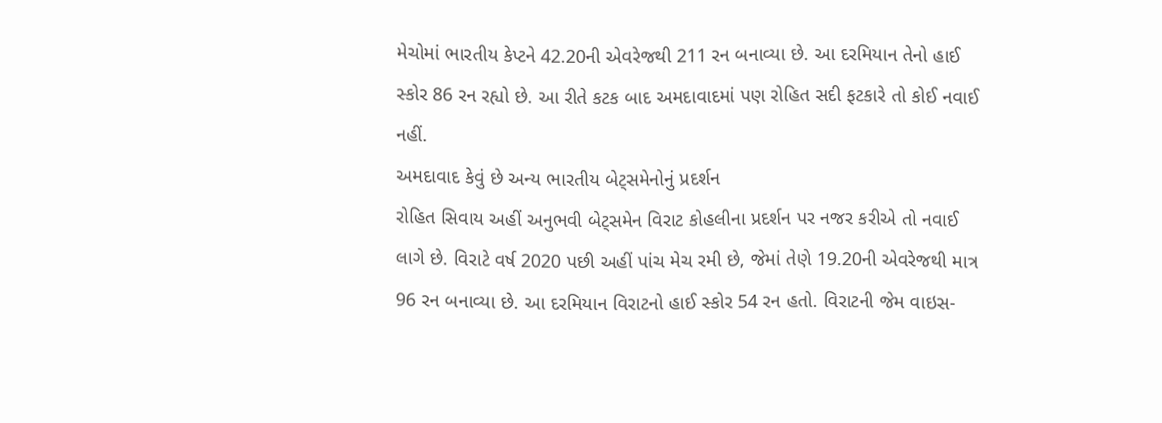મેચોમાં ભારતીય કેપ્ટને 42.20ની એવરેજથી 211 રન બનાવ્યા છે. આ દરમિયાન તેનો હાઈ સ્કોર 86 રન રહ્યો છે. આ રીતે કટક બાદ અમદાવાદમાં પણ રોહિત સદી ફટકારે તો કોઈ નવાઈ નહીં.
અમદાવાદ કેવું છે અન્ય ભારતીય બેટ્સમેનોનું પ્રદર્શન
રોહિત સિવાય અહીં અનુભવી બેટ્સમેન વિરાટ કોહલીના પ્રદર્શન પર નજર કરીએ તો નવાઈ લાગે છે. વિરાટે વર્ષ 2020 પછી અહીં પાંચ મેચ રમી છે, જેમાં તેણે 19.20ની એવરેજથી માત્ર 96 રન બનાવ્યા છે. આ દરમિયાન વિરાટનો હાઈ સ્કોર 54 રન હતો. વિરાટની જેમ વાઇસ-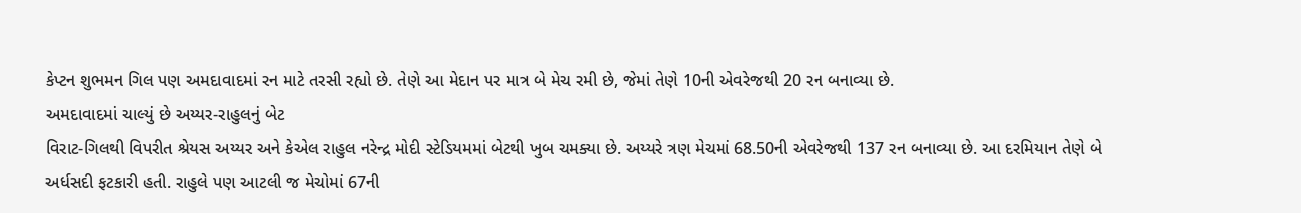કેપ્ટન શુભમન ગિલ પણ અમદાવાદમાં રન માટે તરસી રહ્યો છે. તેણે આ મેદાન પર માત્ર બે મેચ રમી છે, જેમાં તેણે 10ની એવરેજથી 20 રન બનાવ્યા છે.
અમદાવાદમાં ચાલ્યું છે અય્યર-રાહુલનું બેટ
વિરાટ-ગિલથી વિપરીત શ્રેયસ અય્યર અને કેએલ રાહુલ નરેન્દ્ર મોદી સ્ટેડિયમમાં બેટથી ખુબ ચમક્યા છે. અય્યરે ત્રણ મેચમાં 68.50ની એવરેજથી 137 રન બનાવ્યા છે. આ દરમિયાન તેણે બે અર્ધસદી ફટકારી હતી. રાહુલે પણ આટલી જ મેચોમાં 67ની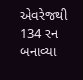એવરેજથી 134 રન બનાવ્યા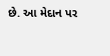છે. આ મેદાન પર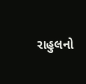રાહુલનો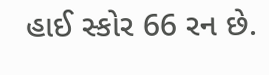હાઈ સ્કોર 66 રન છે.